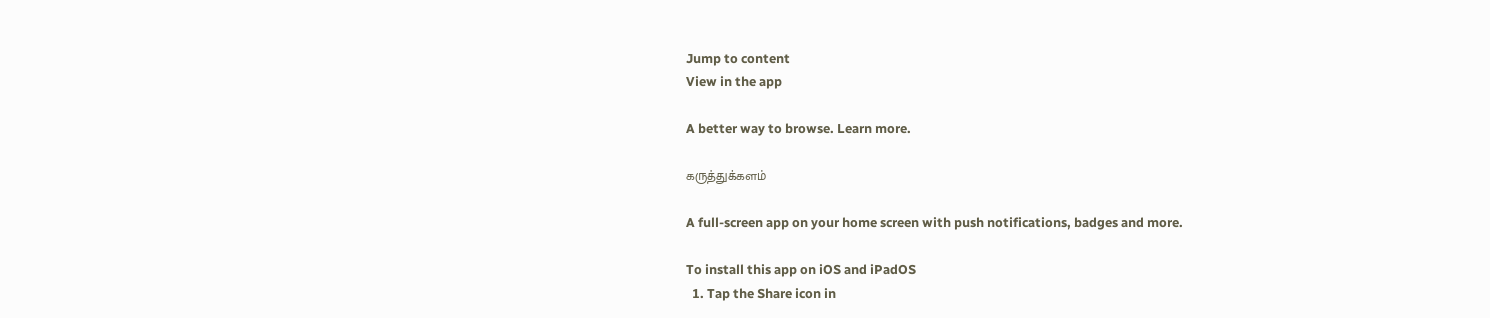Jump to content
View in the app

A better way to browse. Learn more.

கருத்துக்களம்

A full-screen app on your home screen with push notifications, badges and more.

To install this app on iOS and iPadOS
  1. Tap the Share icon in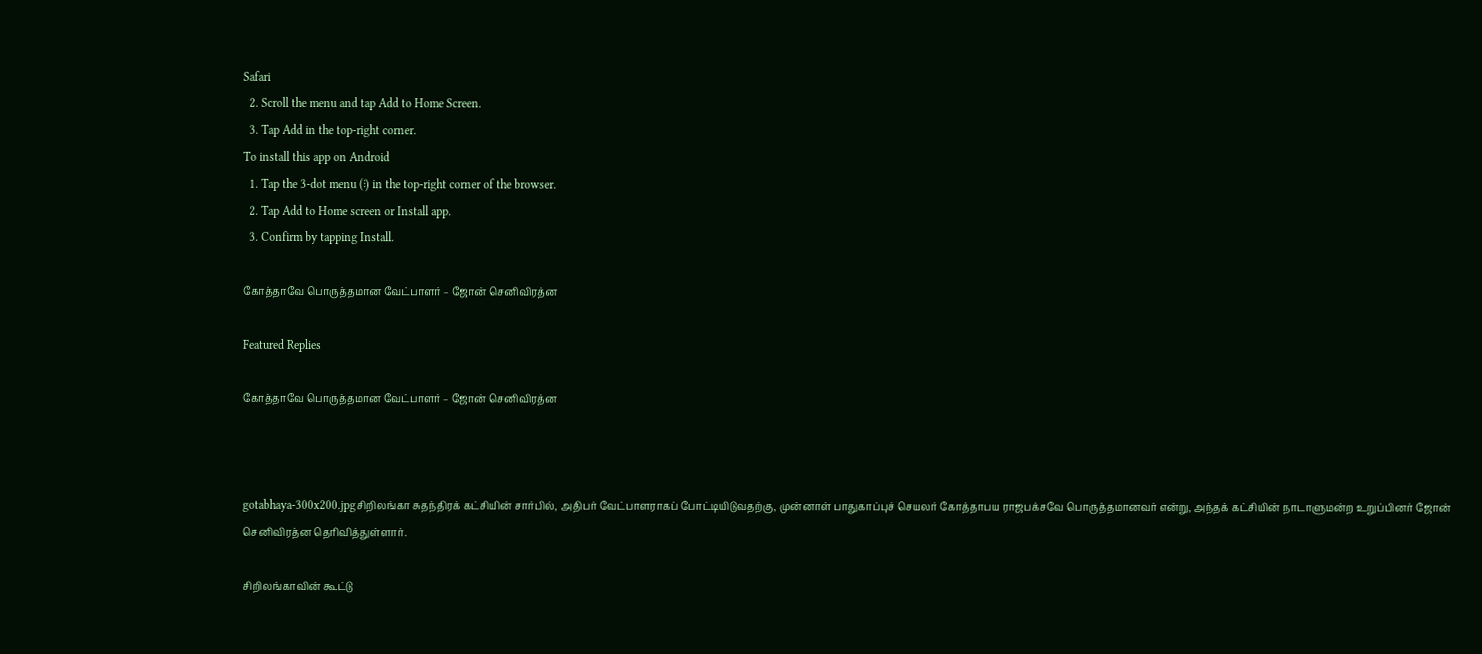Safari
  2. Scroll the menu and tap Add to Home Screen.
  3. Tap Add in the top-right corner.
To install this app on Android
  1. Tap the 3-dot menu (⋮) in the top-right corner of the browser.
  2. Tap Add to Home screen or Install app.
  3. Confirm by tapping Install.

கோத்தாவே பொருத்தமான வேட்பாளர் – ஜோன் செனிவிரத்ன

Featured Replies

கோத்தாவே பொருத்தமான வேட்பாளர் – ஜோன் செனிவிரத்ன



gotabhaya-300x200.jpgசிறிலங்கா சுதந்திரக் கட்சியின் சார்பில், அதிபர் வேட்பாளராகப் போட்டியிடுவதற்கு, முன்னாள் பாதுகாப்புச் செயலர் கோத்தாபய ராஜபக்சவே பொருத்தமானவர் என்று, அந்தக் கட்சியின் நாடாளுமன்ற உறுப்பினர் ஜோன் செனிவிரத்ன தெரிவித்துள்ளார்.

சிறிலங்காவின் கூட்டு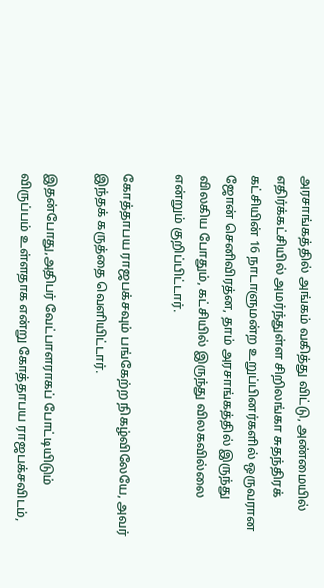அரசாங்கத்தில் அங்கம் வகித்து விட்டு, அண்மையில் எதிர்க்கட்சியில் அமர்ந்துள்ள சிறிலங்கா சுதந்திரக் கட்சியின் 16 நாடாளுமன்ற உறுப்பினர்களில் ஒருவரான ஜோன் செனிவிரத்ன, தாம் அரசாங்கத்தில் இருந்து விலகிய போதும், கட்சியில் இருந்து விலகவில்லை என்றும் குறிப்பிட்டார்.

கோத்தாபய ராஜபக்சவும் பங்கேற்ற நிகழ்விலேயே, அவர் இந்தக் கருத்தை வெளியிட்டார்.

இதன்போது,அதிபர் வேட்பாளராகப் போட்டியிடும் விருப்பம் உள்ளதாக என்று கோத்தாபய ராஜபக்சவிடம்,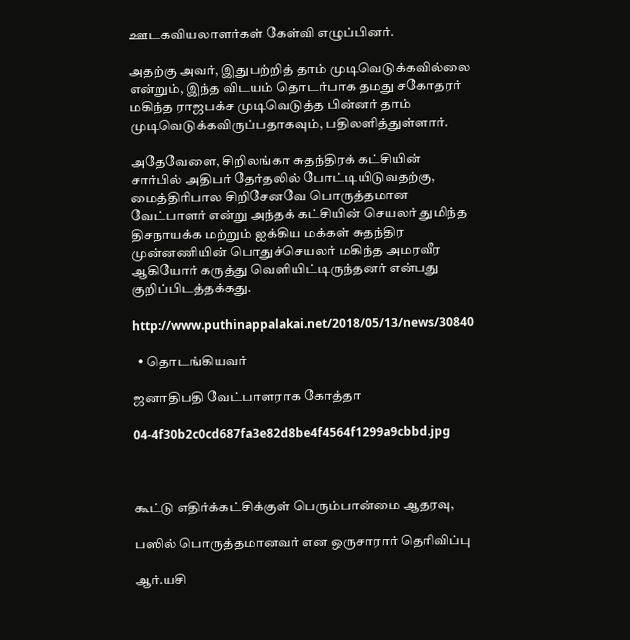ஊடகவியலாளர்கள் கேள்வி எழுப்பினர்.

அதற்கு அவர், இதுபற்றித் தாம் முடிவெடுக்கவில்லை என்றும், இந்த விடயம் தொடர்பாக தமது சகோதரர் மகிந்த ராஜபக்ச முடிவெடுத்த பின்னர் தாம் முடிவெடுக்கவிருப்பதாகவும், பதிலளித்துள்ளார்.

அதேவேளை, சிறிலங்கா சுதந்திரக் கட்சியின் சார்பில் அதிபர் தேர்தலில் போட்டியிடுவதற்கு, மைத்திரிபால சிறிசேனவே பொருத்தமான வேட்பாளர் என்று அந்தக் கட்சியின் செயலர் துமிந்த திசநாயக்க மற்றும் ஐக்கிய மக்கள் சுதந்திர முன்னணியின் பொதுச்செயலர் மகிந்த அமரவீர ஆகியோர் கருத்து வெளியிட்டிருந்தனர் என்பது குறிப்பிடத்தக்கது.

http://www.puthinappalakai.net/2018/05/13/news/30840

  • தொடங்கியவர்

ஜனாதிபதி வேட்பாளராக கோத்தா

04-4f30b2c0cd687fa3e82d8be4f4564f1299a9cbbd.jpg



கூட்டு எதிர்க்கட்சிக்குள் பெரும்பான்மை ஆதரவு,

பஸில் பொருத்தமானவர் என ஒருசாரார் தெரிவிப்பு

ஆர்.யசி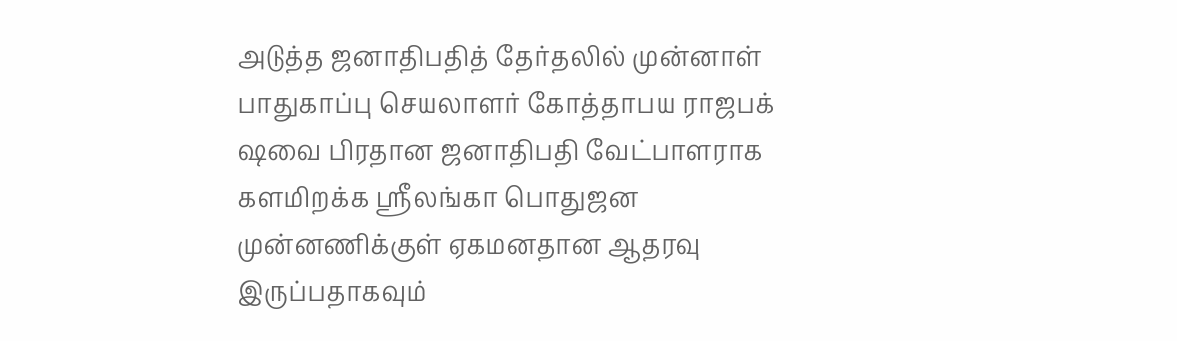அடுத்த ஜனாதிபதித் தேர்தலில் முன்னாள் பாதுகாப்பு செயலாளர் கோத்தாபய ராஜபக் ஷவை பிரதான ஜனாதிபதி வேட்பாளராக களமிறக்க ஸ்ரீலங்கா பொதுஜன முன்னணிக்குள் ஏகமனதான ஆதரவு இருப்பதாகவும்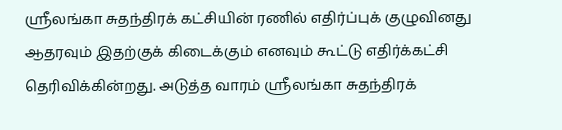ஸ்ரீலங்கா சுதந்திரக் கட்சியின் ரணில் எதிர்ப்புக் குழுவினது ஆதரவும் இதற்குக் கிடைக்கும் எனவும் கூட்டு எதிர்க்கட்சி தெரிவிக்கின்றது. அடுத்த வாரம் ஸ்ரீலங்கா சுதந்திரக்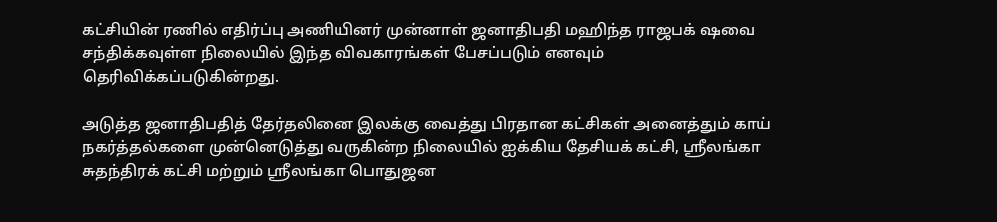கட்சியின் ரணில் எதிர்ப்பு அணியினர் முன்னாள் ஜனாதிபதி மஹிந்த ராஜபக் ஷவை சந்திக்கவுள்ள நிலையில் இந்த விவகாரங்கள் பேசப்படும் எனவும் தெரிவிக்கப்படுகின்றது.

அடுத்த ஜனாதிபதித் தேர்தலினை இலக்கு வைத்து பிரதான கட்சிகள் அனைத்தும் காய் நகர்த்தல்களை முன்னெடுத்து வருகின்ற நிலையில் ஐக்கிய தேசியக் கட்சி, ஸ்ரீலங்கா சுதந்திரக் கட்சி மற்றும் ஸ்ரீலங்கா பொதுஜன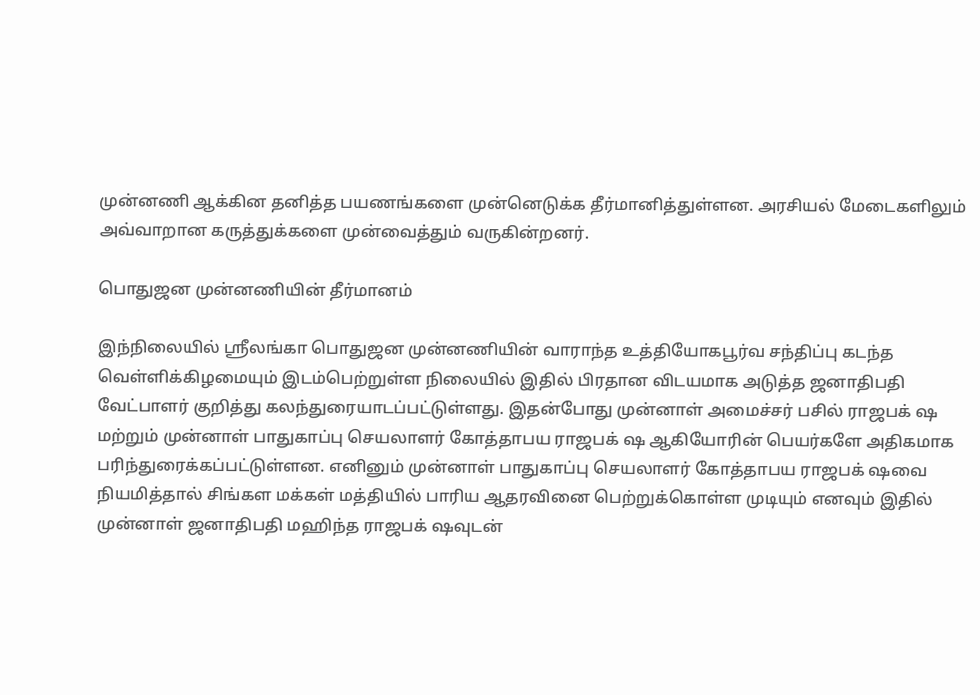முன்னணி ஆக்கின தனித்த பயணங்களை முன்னெடுக்க தீர்மானித்துள்ளன. அரசியல் மேடைகளிலும் அவ்வாறான கருத்துக்களை முன்வைத்தும் வருகின்றனர்.

பொதுஜன முன்னணியின் தீர்மானம்

இந்நிலையில் ஸ்ரீலங்கா பொதுஜன முன்னணியின் வாராந்த உத்தியோகபூர்வ சந்திப்பு கடந்த வெள்ளிக்கிழமையும் இடம்பெற்றுள்ள நிலையில் இதில் பிரதான விடயமாக அடுத்த ஜனாதிபதி வேட்பாளர் குறித்து கலந்துரையாடப்பட்டுள்ளது. இதன்போது முன்னாள் அமைச்சர் பசில் ராஜபக் ஷ மற்றும் முன்னாள் பாதுகாப்பு செயலாளர் கோத்தாபய ராஜபக் ஷ ஆகியோரின் பெயர்களே அதிகமாக பரிந்துரைக்கப்பட்டுள்ளன. எனினும் முன்னாள் பாதுகாப்பு செயலாளர் கோத்தாபய ராஜபக் ஷவை நியமித்தால் சிங்கள மக்கள் மத்தியில் பாரிய ஆதரவினை பெற்றுக்கொள்ள முடியும் எனவும் இதில் முன்னாள் ஜனாதிபதி மஹிந்த ராஜபக் ஷவுடன்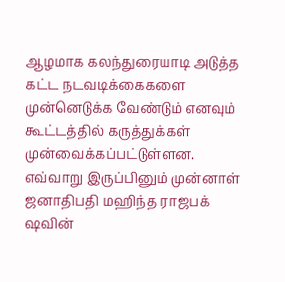ஆழமாக கலந்துரையாடி அடுத்த கட்ட நடவடிக்கைகளை முன்னெடுக்க வேண்டும் எனவும் கூட்டத்தில் கருத்துக்கள் முன்வைக்கப்பட்டுள்ளன. எவ்வாறு இருப்பினும் முன்னாள் ஜனாதிபதி மஹிந்த ராஜபக் ஷவின்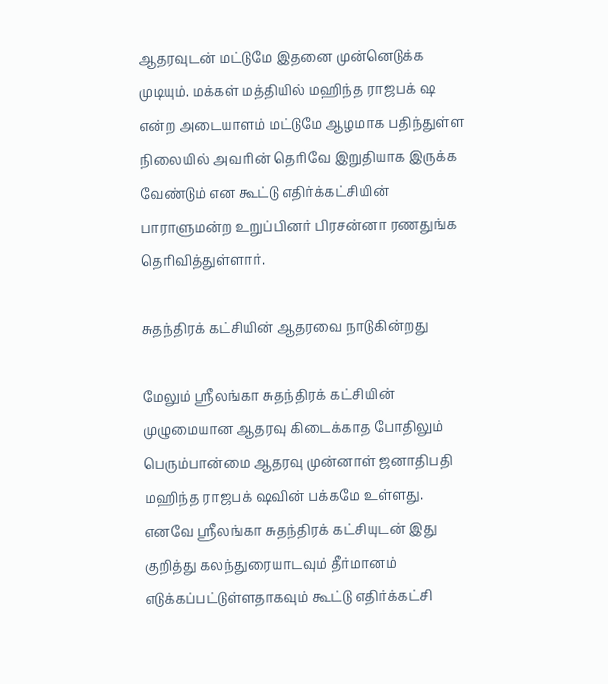ஆதரவுடன் மட்டுமே இதனை முன்னெடுக்க முடியும். மக்கள் மத்தியில் மஹிந்த ராஜபக் ஷ என்ற அடையாளம் மட்டுமே ஆழமாக பதிந்துள்ள நிலையில் அவரின் தெரிவே இறுதியாக இருக்க வேண்டும் என கூட்டு எதிர்க்கட்சியின் பாராளுமன்ற உறுப்பினர் பிரசன்னா ரணதுங்க தெரிவித்துள்ளார்.

சுதந்திரக் கட்சியின் ஆதரவை நாடுகின்றது

மேலும் ஸ்ரீலங்கா சுதந்திரக் கட்சியின் முழுமையான ஆதரவு கிடைக்காத போதிலும் பெரும்பான்மை ஆதரவு முன்னாள் ஜனாதிபதி மஹிந்த ராஜபக் ஷவின் பக்கமே உள்ளது. எனவே ஸ்ரீலங்கா சுதந்திரக் கட்சியுடன் இது குறித்து கலந்துரையாடவும் தீர்மானம் எடுக்கப்பட்டுள்ளதாகவும் கூட்டு எதிர்க்கட்சி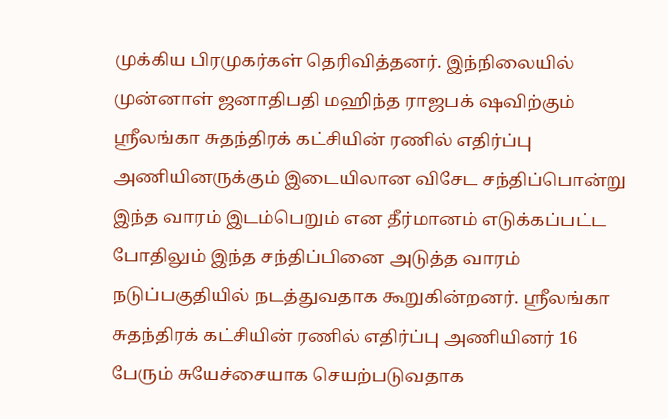முக்கிய பிரமுகர்கள் தெரிவித்தனர். இந்நிலையில் முன்னாள் ஜனாதிபதி மஹிந்த ராஜபக் ஷவிற்கும் ஸ்ரீலங்கா சுதந்திரக் கட்சியின் ரணில் எதிர்ப்பு அணியினருக்கும் இடையிலான விசேட சந்திப்பொன்று இந்த வாரம் இடம்பெறும் என தீர்மானம் எடுக்கப்பட்ட போதிலும் இந்த சந்திப்பினை அடுத்த வாரம் நடுப்பகுதியில் நடத்துவதாக கூறுகின்றனர். ஸ்ரீலங்கா சுதந்திரக் கட்சியின் ரணில் எதிர்ப்பு அணியினர் 16 பேரும் சுயேச்சையாக செயற்படுவதாக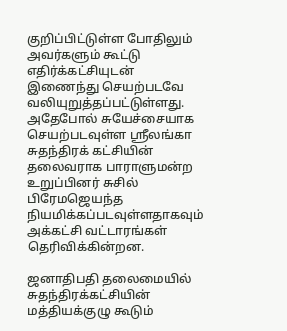குறிப்பிட்டுள்ள போதிலும் அவர்களும் கூட்டு எதிர்க்கட்சியுடன் இணைந்து செயற்படவே வலியுறுத்தப்பட்டுள்ளது. அதேபோல் சுயேச்சையாக செயற்படவுள்ள ஸ்ரீலங்கா சுதந்திரக் கட்சியின் தலைவராக பாராளுமன்ற உறுப்பினர் சுசில் பிரேமஜெயந்த நியமிக்கப்படவுள்ளதாகவும் அக்கட்சி வட்டாரங்கள் தெரிவிக்கின்றன.

ஜனாதிபதி தலைமையில் சுதந்திரக்கட்சியின் மத்தியக்குழு கூடும்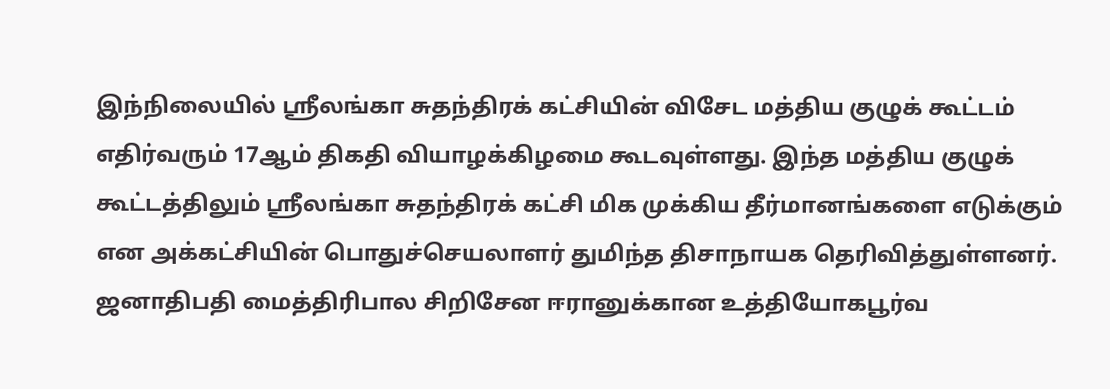இந்நிலையில் ஸ்ரீலங்கா சுதந்திரக் கட்சியின் விசேட மத்திய குழுக் கூட்டம் எதிர்வரும் 17ஆம் திகதி வியாழக்கிழமை கூடவுள்ளது. இந்த மத்திய குழுக் கூட்டத்திலும் ஸ்ரீலங்கா சுதந்திரக் கட்சி மிக முக்கிய தீர்மானங்களை எடுக்கும் என அக்கட்சியின் பொதுச்செயலாளர் துமிந்த திசாநாயக தெரிவித்துள்ளனர். ஜனாதிபதி மைத்திரிபால சிறிசேன ஈரானுக்கான உத்தியோகபூர்வ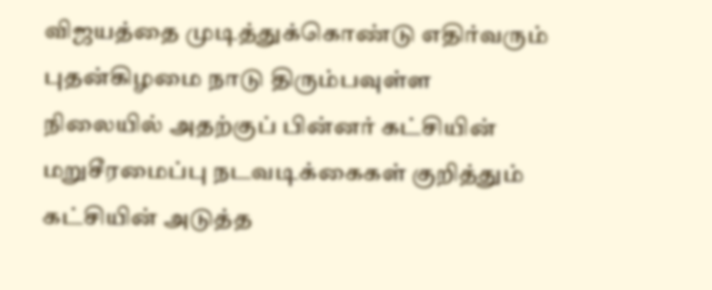விஜயத்தை முடித்துக்கொண்டு எதிர்வரும் புதன்கிழமை நாடு திரும்பவுள்ள நிலையில் அதற்குப் பின்னர் கட்சியின் மறுசீரமைப்பு நடவடிக்கைகள் குறித்தும் கட்சியின் அடுத்த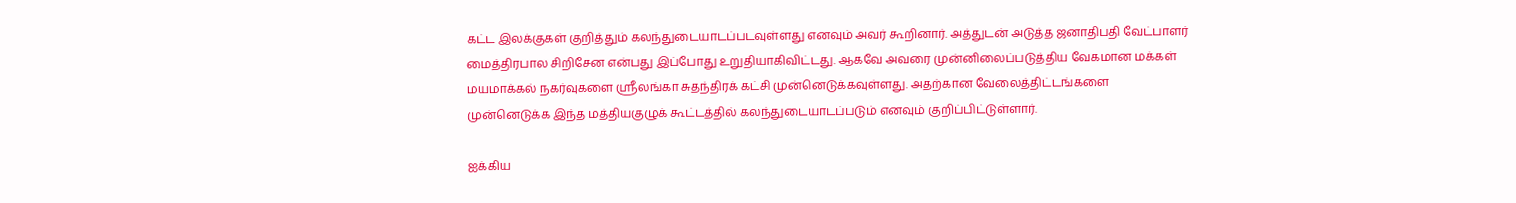கட்ட இலக்குகள் குறித்தும் கலந்துடையாடப்படவுள்ளது எனவும் அவர் கூறினார். அத்துடன் அடுத்த ஜனாதிபதி வேட்பாளர் மைத்திரபால சிறிசேன என்பது இப்போது உறுதியாகிவிட்டது. ஆகவே அவரை முன்னிலைப்படுத்திய வேகமான மக்கள் மயமாக்கல் நகர்வுகளை ஸ்ரீலங்கா சுதந்திரக் கட்சி முன்னெடுக்கவுள்ளது. அதற்கான வேலைத்திட்டங்களை முன்னெடுக்க இந்த மத்தியகுழுக் கூட்டத்தில் கலந்துடையாடப்படும் எனவும் குறிப்பிட்டுள்ளார்.

ஐக்கிய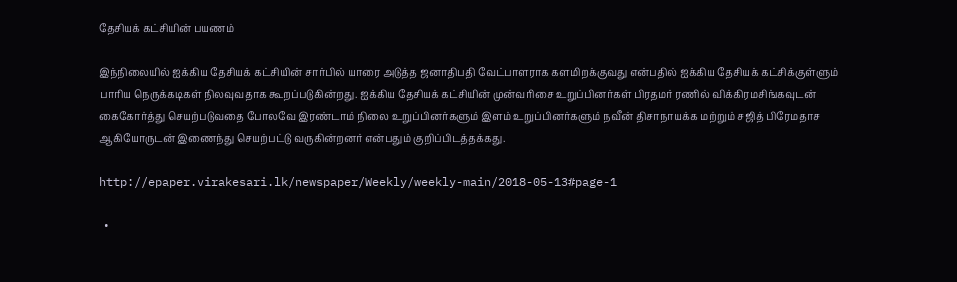தேசியக் கட்சியின் பயணம்

இந்நிலையில் ஐக்கிய தேசியக் கட்சியின் சார்பில் யாரை அடுத்த ஜனாதிபதி வேட்பாளராக களமிறக்குவது என்பதில் ஐக்கிய தேசியக் கட்சிக்குள்ளும் பாரிய நெருக்கடிகள் நிலவுவதாக கூறப்படுகின்றது. ஐக்கிய தேசியக் கட்சியின் முன்வரிசை உறுப்பினர்கள் பிரதமர் ரணில் விக்கிரமசிங்கவுடன் கைகோர்த்து செயற்படுவதை போலவே இரண்டாம் நிலை உறுப்பினர்களும் இளம் உறுப்பினர்களும் நவீன் திசாநாயக்க மற்றும் சஜித் பிரேமதாச ஆகியோருடன் இணைந்து செயற்பட்டு வருகின்றனர் என்பதும் குறிப்பிடத்தக்கது.

http://epaper.virakesari.lk/newspaper/Weekly/weekly-main/2018-05-13#page-1

  •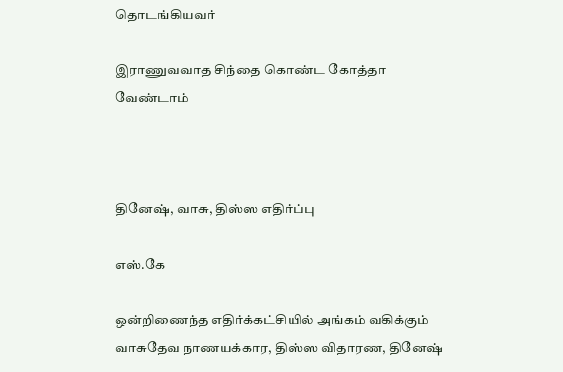தொடங்கியவர்

இராணுவவாத சிந்தை கொண்ட கோத்தா வேண்டாம்



தினேஷ், வாசு, திஸ்ஸ எதிர்ப்பு

எஸ்.கே

ஒன்றிணைந்த எதிர்க்கட்சியில் அங்கம் வகிக்கும் வாசுதேவ நாணயக்கார, திஸ்ஸ விதாரண, தினேஷ்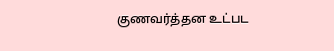குணவர்த்தன உட்பட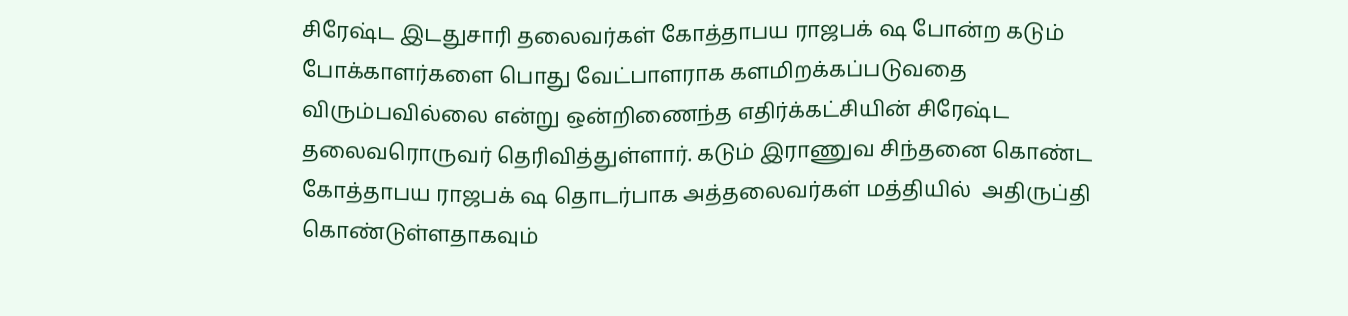சிரேஷ்ட இடதுசாரி தலைவர்கள் கோத்தாபய ராஜபக் ஷ போன்ற கடும் போக்காளர்களை பொது வேட்பாளராக களமிறக்கப்படுவதை விரும்பவில்லை என்று ஒன்றிணைந்த எதிர்க்கட்சியின் சிரேஷ்ட தலைவரொருவர் தெரிவித்துள்ளார். கடும் இராணுவ சிந்தனை கொண்ட கோத்தாபய ராஜபக் ஷ தொடர்பாக அத்தலைவர்கள் மத்தியில்  அதிருப்தி கொண்டுள்ளதாகவும்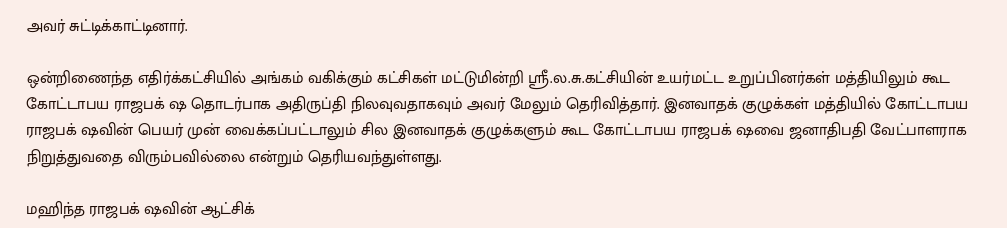அவர் சுட்டிக்காட்டினார்.

ஒன்றிணைந்த எதிர்க்கட்சியில் அங்கம் வகிக்கும் கட்சிகள் மட்டுமின்றி ஸ்ரீ.ல.சு.கட்சியின் உயர்மட்ட உறுப்பினர்கள் மத்தியிலும் கூட கோட்டாபய ராஜபக் ஷ தொடர்பாக அதிருப்தி நிலவுவதாகவும் அவர் மேலும் தெரிவித்தார். இனவாதக் குழுக்கள் மத்தியில் கோட்டாபய ராஜபக் ஷவின் பெயர் முன் வைக்கப்பட்டாலும் சில இனவாதக் குழுக்களும் கூட கோட்டாபய ராஜபக் ஷவை ஜனாதிபதி வேட்பாளராக நிறுத்துவதை விரும்பவில்லை என்றும் தெரியவந்துள்ளது.

மஹிந்த ராஜபக் ஷவின் ஆட்சிக்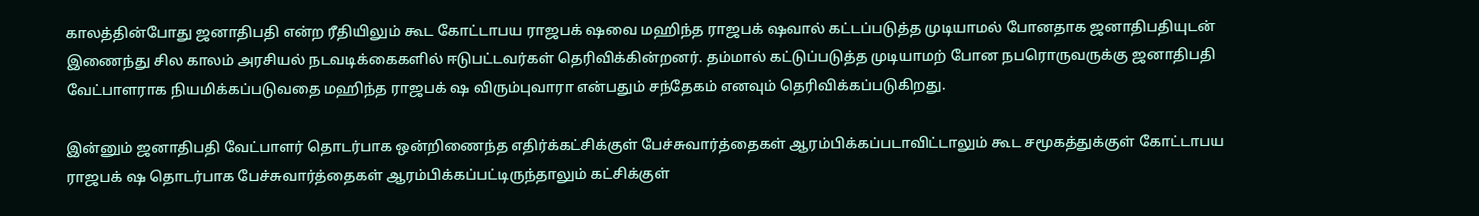காலத்தின்போது ஜனாதிபதி என்ற ரீதியிலும் கூட கோட்டாபய ராஜபக் ஷவை மஹிந்த ராஜபக் ஷவால் கட்டப்படுத்த முடியாமல் போனதாக ஜனாதிபதியுடன் இணைந்து சில காலம் அரசியல் நடவடிக்கைகளில் ஈடுபட்டவர்கள் தெரிவிக்கின்றனர். தம்மால் கட்டுப்படுத்த முடியாமற் போன நபரொருவருக்கு ஜனாதிபதி வேட்பாளராக நியமிக்கப்படுவதை மஹிந்த ராஜபக் ஷ விரும்புவாரா என்பதும் சந்தேகம் எனவும் தெரிவிக்கப்படுகிறது.

இன்னும் ஜனாதிபதி வேட்பாளர் தொடர்பாக ஒன்றிணைந்த எதிர்க்கட்சிக்குள் பேச்சுவார்த்தைகள் ஆரம்பிக்கப்படாவிட்டாலும் கூட சமூகத்துக்குள் கோட்டாபய ராஜபக் ஷ தொடர்பாக பேச்சுவார்த்தைகள் ஆரம்பிக்கப்பட்டிருந்தாலும் கட்சிக்குள்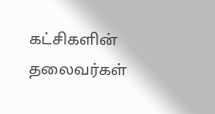கட்சிகளின் தலைவர்கள்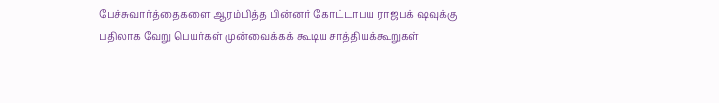பேச்சுவார்த்தைகளை ஆரம்பித்த பின்னர் கோட்டாபய ராஜபக் ஷவுக்கு பதிலாக வேறு பெயர்கள் முன்வைக்கக் கூடிய சாத்தியக்கூறுகள்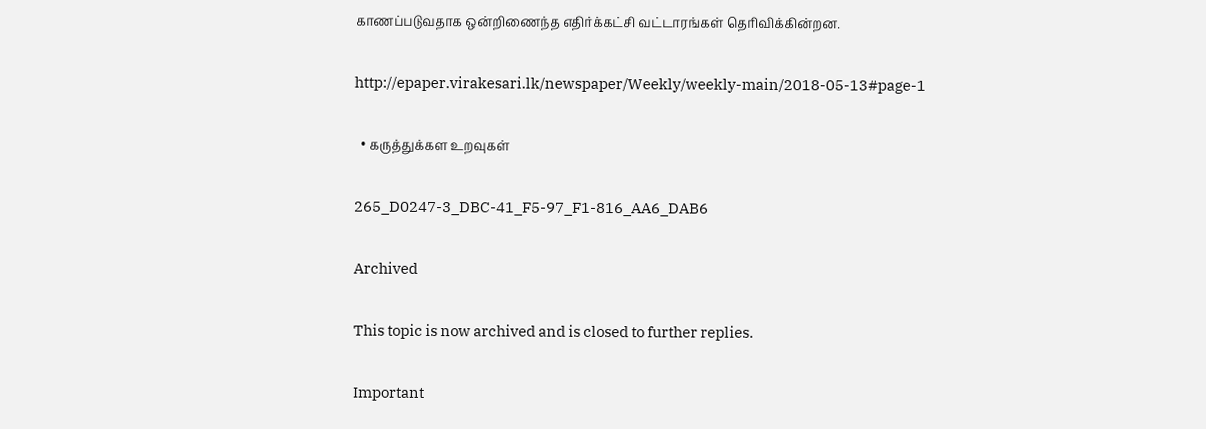காணப்படுவதாக ஒன்றிணைந்த எதிர்க்கட்சி வட்டாரங்கள் தெரிவிக்கின்றன.

http://epaper.virakesari.lk/newspaper/Weekly/weekly-main/2018-05-13#page-1

  • கருத்துக்கள உறவுகள்

265_D0247-3_DBC-41_F5-97_F1-816_AA6_DAB6

Archived

This topic is now archived and is closed to further replies.

Important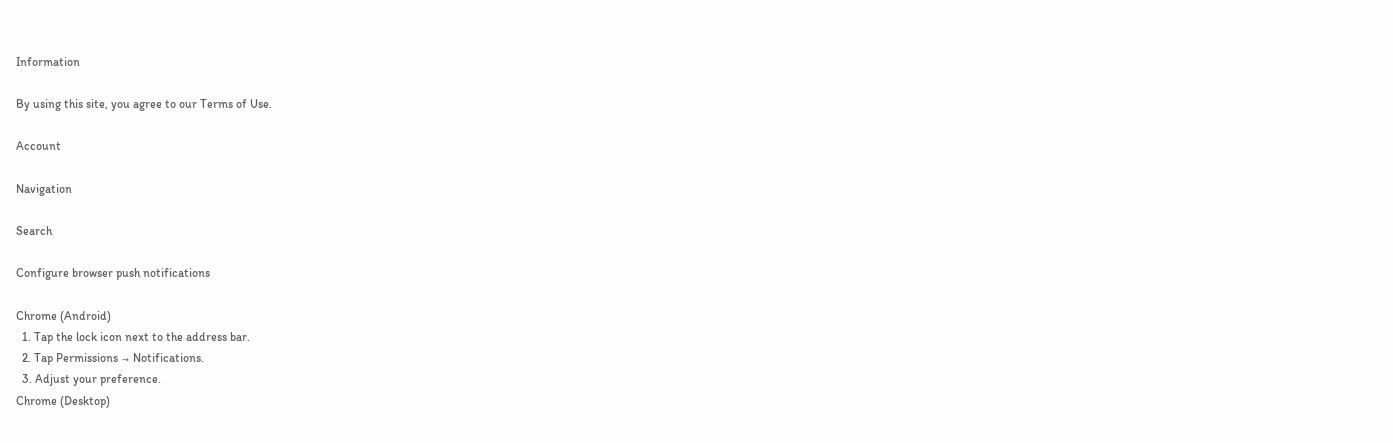Information

By using this site, you agree to our Terms of Use.

Account

Navigation

Search

Configure browser push notifications

Chrome (Android)
  1. Tap the lock icon next to the address bar.
  2. Tap Permissions → Notifications.
  3. Adjust your preference.
Chrome (Desktop)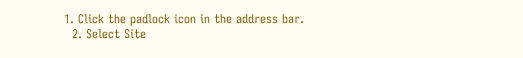1. Click the padlock icon in the address bar.
  2. Select Site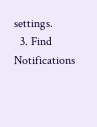settings.
  3. Find Notifications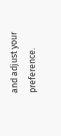and adjust your preference.